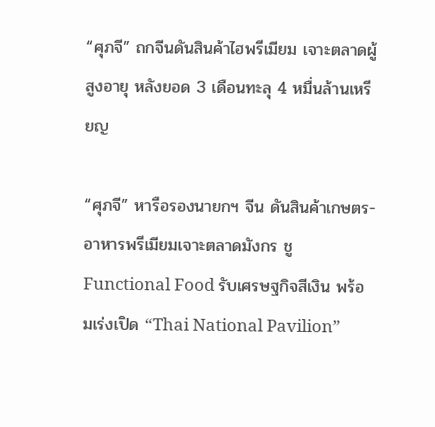“ศุภจี” ถกจีนดันสินค้าไฮพรีเมียม เจาะตลาดผู้สูงอายุ หลังยอด 3 เดือนทะลุ 4 หมื่นล้านเหรียญ

“ศุภจี” หารือรองนายกฯ จีน ดันสินค้าเกษตร-อาหารพรีเมียมเจาะตลาดมังกร ชู Functional Food รับเศรษฐกิจสีเงิน พร้อมเร่งเปิด “Thai National Pavilion”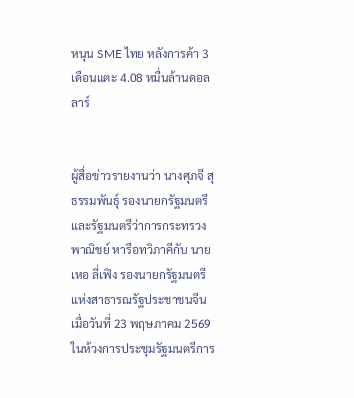หนุน SME ไทย หลังการค้า 3 เดือนแตะ 4.08 หมื่นล้านดอลลาร์


ผู้สื่อข่าวรายงานว่า นางศุภจี สุธรรมพันธุ์ รองนายกรัฐมนตรีและรัฐมนตรีว่าการกระทรวงพาณิชย์ หารือทวิภาคีกับ นายเหอ ลี่เฟิง รองนายกรัฐมนตรีแห่งสาธารณรัฐประชาชนจีน เมื่อวันที่ 23 พฤษภาคม 2569 ในห้วงการประชุมรัฐมนตรีการ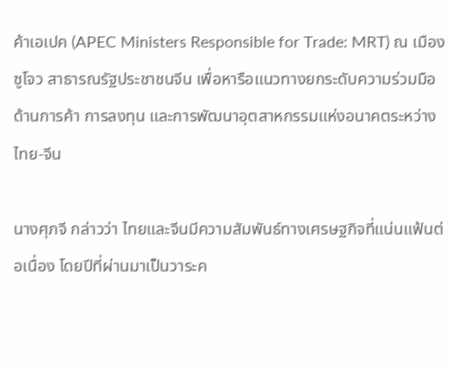ค้าเอเปค (APEC Ministers Responsible for Trade: MRT) ณ เมืองซูโจว สาธารณรัฐประชาชนจีน เพื่อหารือแนวทางยกระดับความร่วมมือด้านการค้า การลงทุน และการพัฒนาอุตสาหกรรมแห่งอนาคตระหว่างไทย-จีน

นางศุภจี กล่าวว่า ไทยและจีนมีความสัมพันธ์ทางเศรษฐกิจที่แน่นแฟ้นต่อเนื่อง โดยปีที่ผ่านมาเป็นวาระค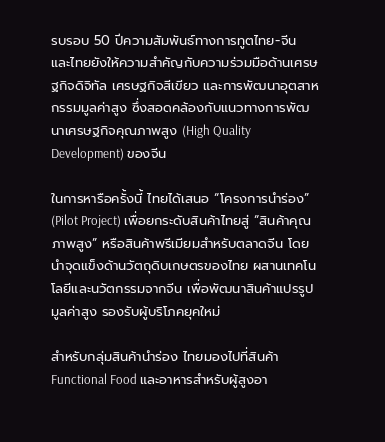รบรอบ 50 ปีความสัมพันธ์ทางการทูตไทย-จีน และไทยยังให้ความสำคัญกับความร่วมมือด้านเศรษฐกิจดิจิทัล เศรษฐกิจสีเขียว และการพัฒนาอุตสาหกรรมมูลค่าสูง ซึ่งสอดคล้องกับแนวทางการพัฒนาเศรษฐกิจคุณภาพสูง (High Quality Development) ของจีน

ในการหารือครั้งนี้ ไทยได้เสนอ “โครงการนำร่อง” (Pilot Project) เพื่อยกระดับสินค้าไทยสู่ “สินค้าคุณภาพสูง” หรือสินค้าพรีเมียมสำหรับตลาดจีน โดยนำจุดแข็งด้านวัตถุดิบเกษตรของไทย ผสานเทคโนโลยีและนวัตกรรมจากจีน เพื่อพัฒนาสินค้าแปรรูปมูลค่าสูง รองรับผู้บริโภคยุคใหม่

สำหรับกลุ่มสินค้านำร่อง ไทยมองไปที่สินค้า Functional Food และอาหารสำหรับผู้สูงอา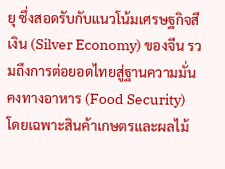ยุ ซึ่งสอดรับกับแนวโน้มเศรษฐกิจสีเงิน (Silver Economy) ของจีน รวมถึงการต่อยอดไทยสู่ฐานความมั่นคงทางอาหาร (Food Security) โดยเฉพาะสินค้าเกษตรและผลไม้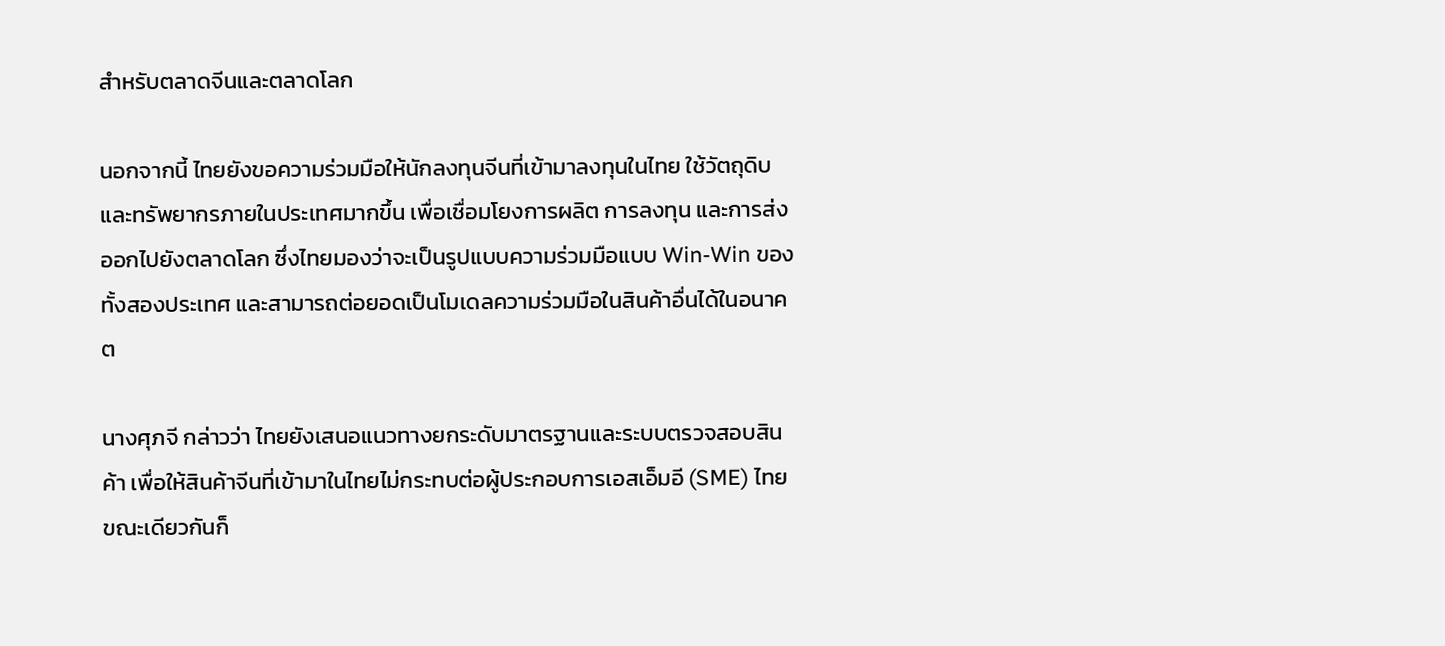สำหรับตลาดจีนและตลาดโลก

นอกจากนี้ ไทยยังขอความร่วมมือให้นักลงทุนจีนที่เข้ามาลงทุนในไทย ใช้วัตถุดิบและทรัพยากรภายในประเทศมากขึ้น เพื่อเชื่อมโยงการผลิต การลงทุน และการส่งออกไปยังตลาดโลก ซึ่งไทยมองว่าจะเป็นรูปแบบความร่วมมือแบบ Win-Win ของทั้งสองประเทศ และสามารถต่อยอดเป็นโมเดลความร่วมมือในสินค้าอื่นได้ในอนาคต

นางศุภจี กล่าวว่า ไทยยังเสนอแนวทางยกระดับมาตรฐานและระบบตรวจสอบสินค้า เพื่อให้สินค้าจีนที่เข้ามาในไทยไม่กระทบต่อผู้ประกอบการเอสเอ็มอี (SME) ไทย ขณะเดียวกันก็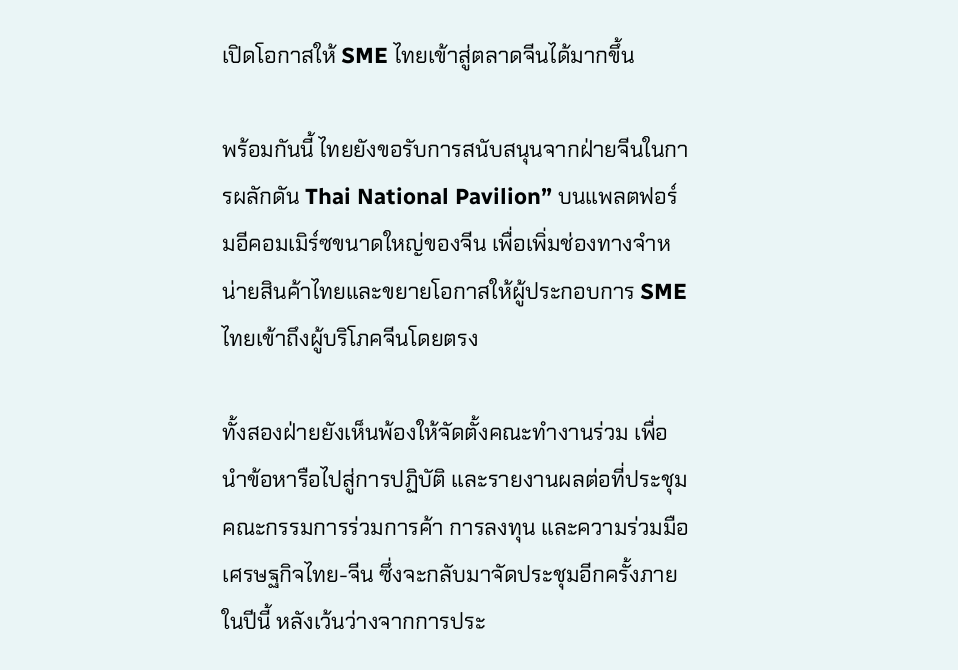เปิดโอกาสให้ SME ไทยเข้าสู่ตลาดจีนได้มากขึ้น

พร้อมกันนี้ ไทยยังขอรับการสนับสนุนจากฝ่ายจีนในการผลักดัน Thai National Pavilion” บนแพลตฟอร์มอีคอมเมิร์ซขนาดใหญ่ของจีน เพื่อเพิ่มช่องทางจำหน่ายสินค้าไทยและขยายโอกาสให้ผู้ประกอบการ SME ไทยเข้าถึงผู้บริโภคจีนโดยตรง

ทั้งสองฝ่ายยังเห็นพ้องให้จัดตั้งคณะทำงานร่วม เพื่อนำข้อหารือไปสู่การปฏิบัติ และรายงานผลต่อที่ประชุมคณะกรรมการร่วมการค้า การลงทุน และความร่วมมือเศรษฐกิจไทย-จีน ซึ่งจะกลับมาจัดประชุมอีกครั้งภายในปีนี้ หลังเว้นว่างจากการประ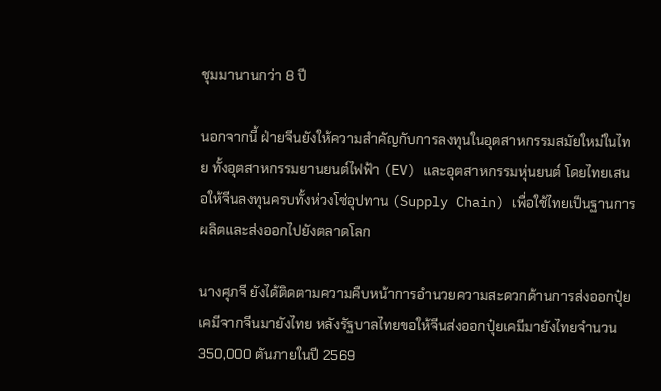ชุมมานานกว่า 8 ปี

นอกจากนี้ ฝ่ายจีนยังให้ความสำคัญกับการลงทุนในอุตสาหกรรมสมัยใหม่ในไทย ทั้งอุตสาหกรรมยานยนต์ไฟฟ้า (EV) และอุตสาหกรรมหุ่นยนต์ โดยไทยเสนอให้จีนลงทุนครบทั้งห่วงโซ่อุปทาน (Supply Chain) เพื่อใช้ไทยเป็นฐานการผลิตและส่งออกไปยังตลาดโลก

นางศุภจี ยังได้ติดตามความคืบหน้าการอำนวยความสะดวกด้านการส่งออกปุ๋ยเคมีจากจีนมายังไทย หลังรัฐบาลไทยขอให้จีนส่งออกปุ๋ยเคมีมายังไทยจำนวน 350,000 ตันภายในปี 2569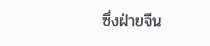ซึ่งฝ่ายจีน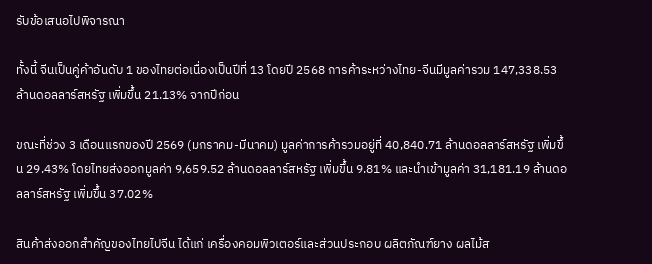รับข้อเสนอไปพิจารณา

ทั้งนี้ จีนเป็นคู่ค้าอันดับ 1 ของไทยต่อเนื่องเป็นปีที่ 13 โดยปี 2568 การค้าระหว่างไทย-จีนมีมูลค่ารวม 147,338.53 ล้านดอลลาร์สหรัฐ เพิ่มขึ้น 21.13% จากปีก่อน

ขณะที่ช่วง 3 เดือนแรกของปี 2569 (มกราคม-มีนาคม) มูลค่าการค้ารวมอยู่ที่ 40,840.71 ล้านดอลลาร์สหรัฐ เพิ่มขึ้น 29.43% โดยไทยส่งออกมูลค่า 9,659.52 ล้านดอลลาร์สหรัฐ เพิ่มขึ้น 9.81% และนำเข้ามูลค่า 31,181.19 ล้านดอลลาร์สหรัฐ เพิ่มขึ้น 37.02%

สินค้าส่งออกสำคัญของไทยไปจีน ได้แก่ เครื่องคอมพิวเตอร์และส่วนประกอบ ผลิตภัณฑ์ยาง ผลไม้ส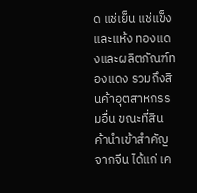ด แช่เย็น แช่แข็งและแห้ง ทองแดงและผลิตภัณฑ์ทองแดง รวมถึงสินค้าอุตสาหกรรมอื่น ขณะที่สินค้านำเข้าสำคัญจากจีน ได้แก่ เค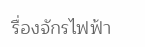รื่องจักรไฟฟ้า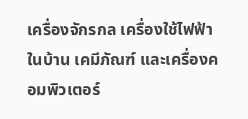เครื่องจักรกล เครื่องใช้ไฟฟ้าในบ้าน เคมีภัณฑ์ และเครื่องคอมพิวเตอร์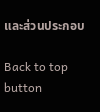และส่วนประกอบ

Back to top button